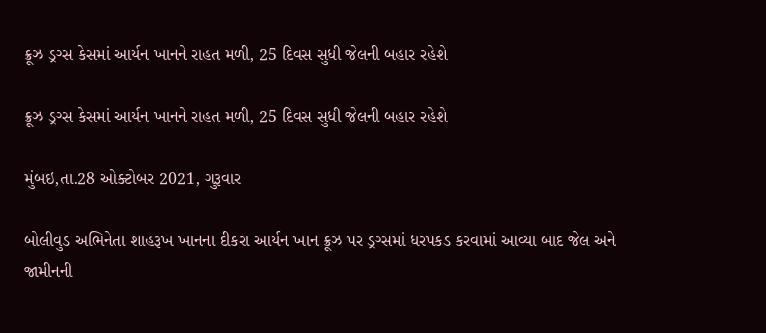ક્રૂઝ ડ્રગ્સ કેસમાં આર્યન ખાનને રાહત મળી, 25 દિવસ સુધી જેલની બહાર રહેશે

ક્રૂઝ ડ્રગ્સ કેસમાં આર્યન ખાનને રાહત મળી, 25 દિવસ સુધી જેલની બહાર રહેશે

મુંબઇ,તા.28 ઓક્ટોબર 2021, ગુરૂવાર

બોલીવુડ અભિનેતા શાહરૂખ ખાનના દીકરા આર્યન ખાન ક્રૂઝ પર ડ્રગ્સમાં ધરપકડ કરવામાં આવ્યા બાદ જેલ અને જામીનની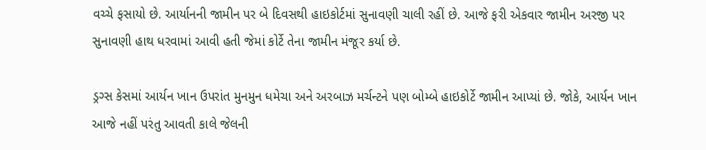વચ્ચે ફસાયો છે. આર્યાનની જામીન પર બે દિવસથી હાઇકોર્ટમાં સુનાવણી ચાલી રહીં છે. આજે ફરી એકવાર જામીન અરજી પર સુનાવણી હાથ ધરવામાં આવી હતી જેમાં કોર્ટે તેના જામીન મંજૂર કર્યા છે.

ડ્રગ્સ કેસમાં આર્યન ખાન ઉપરાંત મુનમુન ધમેચા અને અરબાઝ મર્ચન્ટને પણ બોમ્બે હાઇકોર્ટે જામીન આપ્યાં છે. જોકે, આર્યન ખાન આજે નહીં પરંતુ આવતી કાલે જેલની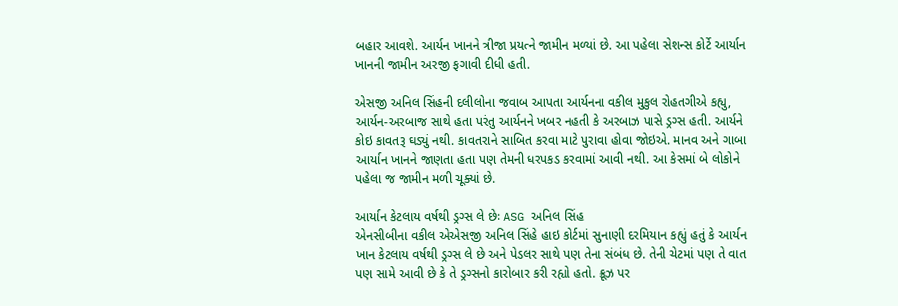બહાર આવશે. આર્યન ખાનને ત્રીજા પ્રયત્ને જામીન મળ્યાં છે. આ પહેલા સેશન્સ કોર્ટે આર્યાન ખાનની જામીન અરજી ફગાવી દીધી હતી.

એસજી અનિલ સિંહની દલીલોના જવાબ આપતા આર્યનના વકીલ મુકુલ રોહતગીએ કહ્યુ, આર્યન-અરબાજ સાથે હતા પરંતુ આર્યનને ખબર નહતી કે અરબાઝ પાસે ડ્રગ્સ હતી. આર્યને કોઇ કાવતરૂ ઘડ્યું નથી. કાવતરાને સાબિત કરવા માટે પુરાવા હોવા જોઇએ. માનવ અને ગાબા આર્યાન ખાનને જાણતા હતા પણ તેમની ધરપકડ કરવામાં આવી નથી. આ કેસમાં બે લોકોને પહેલા જ જામીન મળી ચૂક્યાં છે.

આર્યાન કેટલાય વર્ષથી ડ્રગ્સ લે છેઃ ASG અનિલ સિંહ
એનસીબીના વકીલ એએસજી અનિલ સિંહે હાઇ કોર્ટમાં સુનાણી દરમિયાન કહ્યું હતું કે આર્યન ખાન કેટલાય વર્ષથી ડ્રગ્સ લે છે અને પેડલર સાથે પણ તેના સંબંધ છે. તેની ચેટમાં પણ તે વાત પણ સામે આવી છે કે તે ડ્રગ્સનો કારોબાર કરી રહ્યો હતો. ક્રૂઝ પર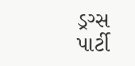ડ્રગ્સ પાર્ટી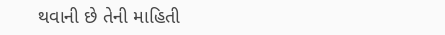થવાની છે તેની માહિતી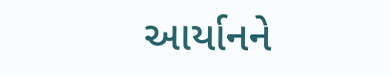આર્યાનને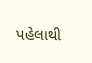પહેલાથી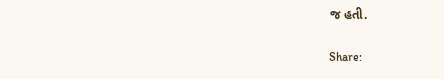જ હતી.

Share: